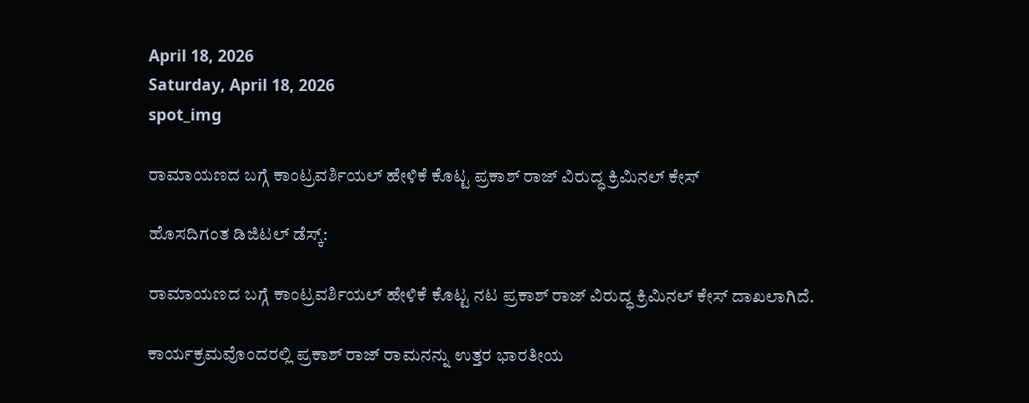April 18, 2026
Saturday, April 18, 2026
spot_img

ರಾಮಾಯಣದ ಬಗ್ಗೆ ಕಾಂಟ್ರವರ್ಶಿಯಲ್‌ ಹೇಳಿಕೆ ಕೊಟ್ಟ ಪ್ರಕಾಶ್‌ ರಾಜ್‌ ವಿರುದ್ಧ ಕ್ರಿಮಿನಲ್‌ ಕೇಸ್‌

ಹೊಸದಿಗಂತ ಡಿಜಿಟಲ್‌ ಡೆಸ್ಕ್‌:

ರಾಮಾಯಣದ ಬಗ್ಗೆ ಕಾಂಟ್ರವರ್ಶಿಯಲ್‌ ಹೇಳಿಕೆ ಕೊಟ್ಟ ನಟ ಪ್ರಕಾಶ್‌ ರಾಜ್‌ ವಿರುದ್ಧ ಕ್ರಿಮಿನಲ್‌ ಕೇಸ್‌ ದಾಖಲಾಗಿದೆ.

ಕಾರ್ಯಕ್ರಮವೊಂದರಲ್ಲಿ ಪ್ರಕಾಶ್‌ ರಾಜ್‌ ರಾಮನನ್ನು ಉತ್ತರ ಭಾರತೀಯ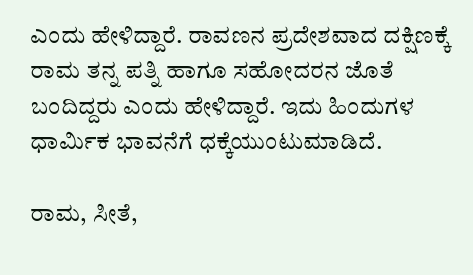ಎಂದು ಹೇಳಿದ್ದಾರೆ. ರಾವಣನ ಪ್ರದೇಶವಾದ ದಕ್ಷಿಣಕ್ಕೆ ರಾಮ ತನ್ನ ಪತ್ನಿ ಹಾಗೂ ಸಹೋದರನ ಜೊತೆ ಬಂದಿದ್ದರು ಎಂದು ಹೇಳಿದ್ದಾರೆ. ಇದು ಹಿಂದುಗಳ ಧಾರ್ಮಿಕ ಭಾವನೆಗೆ ಧಕ್ಕೆಯುಂಟುಮಾಡಿದೆ.

ರಾಮ, ಸೀತೆ,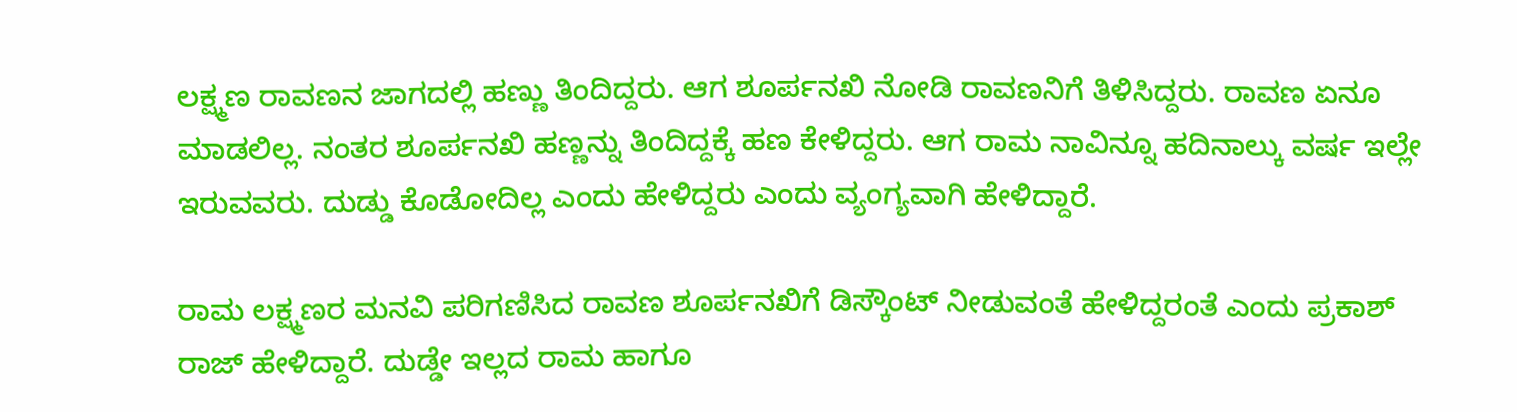ಲಕ್ಷ್ಮಣ ರಾವಣನ ಜಾಗದಲ್ಲಿ ಹಣ್ಣು ತಿಂದಿದ್ದರು. ಆಗ ಶೂರ್ಪನಖಿ ನೋಡಿ ರಾವಣನಿಗೆ ತಿಳಿಸಿದ್ದರು. ರಾವಣ ಏನೂ ಮಾಡಲಿಲ್ಲ. ನಂತರ ಶೂರ್ಪನಖಿ ಹಣ್ಣನ್ನು ತಿಂದಿದ್ದಕ್ಕೆ ಹಣ ಕೇಳಿದ್ದರು. ಆಗ ರಾಮ ನಾವಿನ್ನೂ ಹದಿನಾಲ್ಕು ವರ್ಷ ಇಲ್ಲೇ ಇರುವವರು. ದುಡ್ಡು ಕೊಡೋದಿಲ್ಲ ಎಂದು ಹೇಳಿದ್ದರು ಎಂದು ವ್ಯಂಗ್ಯವಾಗಿ ಹೇಳಿದ್ದಾರೆ.

ರಾಮ ಲಕ್ಷ್ಮಣರ ಮನವಿ ಪರಿಗಣಿಸಿದ ರಾವಣ ಶೂರ್ಪನಖಿಗೆ ಡಿಸ್ಕೌಂಟ್‌ ನೀಡುವಂತೆ ಹೇಳಿದ್ದರಂತೆ ಎಂದು ಪ್ರಕಾಶ್‌ ರಾಜ್‌ ಹೇಳಿದ್ದಾರೆ. ದುಡ್ಡೇ ಇಲ್ಲದ ರಾಮ ಹಾಗೂ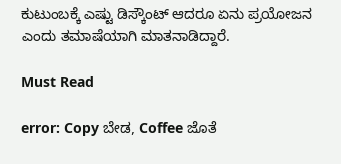ಕುಟುಂಬಕ್ಕೆ ಎಷ್ಟು ಡಿಸ್ಕೌಂಟ್‌ ಆದರೂ ಏನು ಪ್ರಯೋಜನ ಎಂದು ತಮಾಷೆಯಾಗಿ ಮಾತನಾಡಿದ್ದಾರೆ.

Must Read

error: Copy ಬೇಡ, Coffee ಜೊತೆ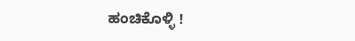ಹಂಚಿಕೊಳ್ಳಿ !